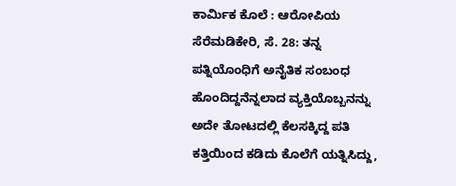ಕಾರ್ಮಿಕ ಕೊಲೆ : ಆರೋಪಿಯ ಸೆರೆಮಡಿಕೇರಿ, ಸೆ. 28: ತನ್ನ ಪತ್ನಿಯೊಂಧಿಗೆ ಅನೈತಿಕ ಸಂಬಂಧ ಹೊಂದಿದ್ದನೆನ್ನಲಾದ ವ್ಯಕ್ತಿಯೊಬ್ಬನನ್ನು ಅದೇ ತೋಟದಲ್ಲಿ ಕೆಲಸಕ್ಕಿದ್ದ ಪತಿ ಕತ್ತಿಯಿಂದ ಕಡಿದು ಕೊಲೆಗೆ ಯತ್ನಿಸಿದ್ದು,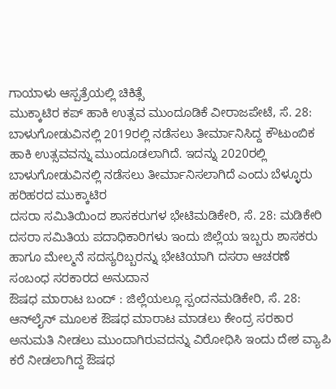ಗಾಯಾಳು ಆಸ್ಪತ್ರೆಯಲ್ಲಿ ಚಿಕಿತ್ಸೆ
ಮುಕ್ಕಾಟಿರ ಕಪ್ ಹಾಕಿ ಉತ್ಸವ ಮುಂದೂಡಿಕೆ ವೀರಾಜಪೇಟೆ, ಸೆ. 28: ಬಾಳುಗೋಡುವಿನಲ್ಲಿ 2019ರಲ್ಲಿ ನಡೆಸಲು ತೀರ್ಮಾನಿಸಿದ್ದ ಕೌಟುಂಬಿಕ ಹಾಕಿ ಉತ್ಸವವನ್ನು ಮುಂದೂಡಲಾಗಿದೆ. ಇದನ್ನು 2020ರಲ್ಲಿ ಬಾಳುಗೋಡುವಿನಲ್ಲಿ ನಡೆಸಲು ತೀರ್ಮಾನಿಸಲಾಗಿದೆ ಎಂದು ಬೆಳ್ಳೂರು ಹರಿಹರದ ಮುಕ್ಕಾಟಿರ
ದಸರಾ ಸಮಿತಿಯಿಂದ ಶಾಸಕರುಗಳ ಭೇಟಿಮಡಿಕೇರಿ, ಸೆ. 28: ಮಡಿಕೇರಿ ದಸರಾ ಸಮಿತಿಯ ಪದಾಧಿಕಾರಿಗಳು ಇಂದು ಜಿಲ್ಲೆಯ ಇಬ್ಬರು ಶಾಸಕರು ಹಾಗೂ ಮೇಲ್ಮನೆ ಸದಸ್ಯರಿಬ್ಬರನ್ನು ಭೇಟಿಯಾಗಿ ದಸರಾ ಆಚರಣೆ ಸಂಬಂಧ ಸರಕಾರದ ಅನುದಾನ
ಔಷಧ ಮಾರಾಟ ಬಂದ್ : ಜಿಲ್ಲೆಯಲ್ಲೂ ಸ್ಪಂದನಮಡಿಕೇರಿ, ಸೆ. 28: ಆನ್‍ಲೈನ್ ಮೂಲಕ ಔಷಧ ಮಾರಾಟ ಮಾಡಲು ಕೇಂದ್ರ ಸರಕಾರ ಅನುಮತಿ ನೀಡಲು ಮುಂದಾಗಿರುವದನ್ನು ವಿರೋಧಿಸಿ ಇಂದು ದೇಶ ವ್ಯಾಪಿ ಕರೆ ನೀಡಲಾಗಿದ್ದ ಔಷಧ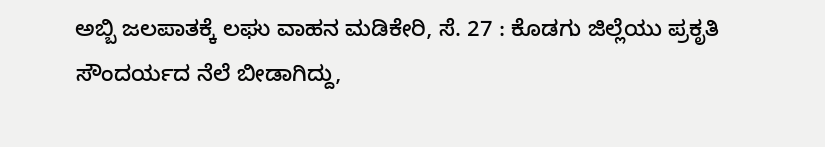ಅಬ್ಬಿ ಜಲಪಾತಕ್ಕೆ ಲಘು ವಾಹನ ಮಡಿಕೇರಿ, ಸೆ. 27 : ಕೊಡಗು ಜಿಲ್ಲೆಯು ಪ್ರಕೃತಿ ಸೌಂದರ್ಯದ ನೆಲೆ ಬೀಡಾಗಿದ್ದು,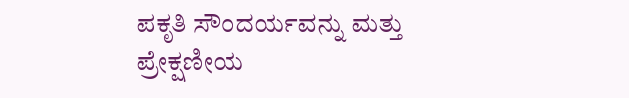ಪಕೃತಿ ಸೌಂದರ್ಯವನ್ನು ಮತ್ತು ಪ್ರೇಕ್ಷಣೀಯ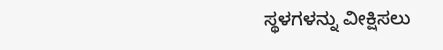ಸ್ಥಳಗಳನ್ನು ವೀಕ್ಷಿಸಲು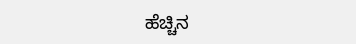ಹೆಚ್ಚಿನ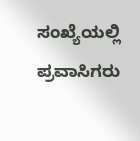ಸಂಖ್ಯೆಯಲ್ಲಿ ಪ್ರವಾಸಿಗರು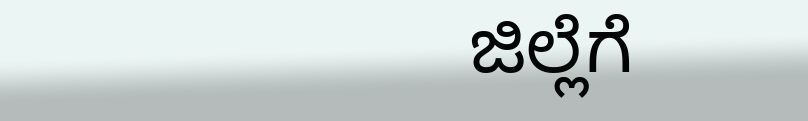ಜಿಲ್ಲೆಗೆ